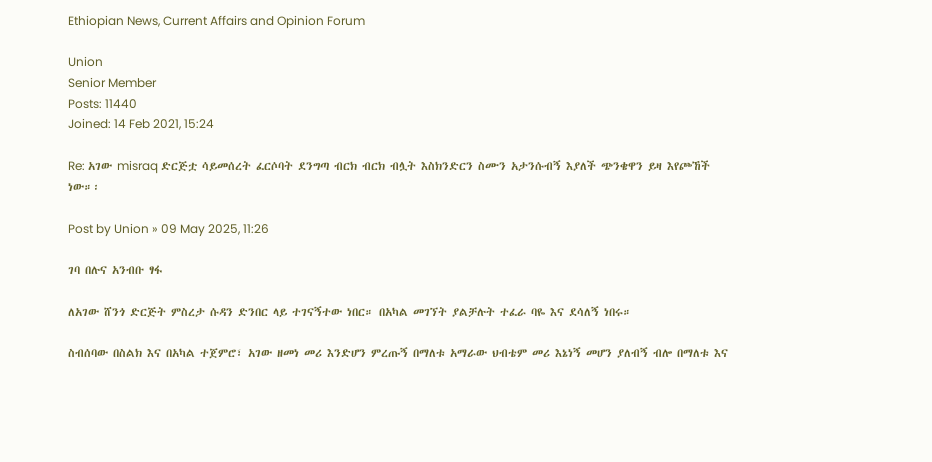Ethiopian News, Current Affairs and Opinion Forum

Union
Senior Member
Posts: 11440
Joined: 14 Feb 2021, 15:24

Re: አገው misraq ድርጅቷ ሳይመሰረት ፈርሶባት ደንግጣ ብርክ ብርክ ብሏት እስክንድርን ስሙን አታንሱብኝ እያለች ጭንቄዋን ይዛ እየጮኸች ነው።፡

Post by Union » 09 May 2025, 11:26

ገባ በሉና አንብቡ ፃፋ

ለአገው ሸንጎ ድርጅት ምስረታ ሱዳን ድንበር ላይ ተገናኝተው ነበር። በአካል መገኘት ያልቻሉት ተፈራ ባዬ እና ደሳለኝ ነበሩ።

ስብሰባው በስልክ እና በአካል ተጀምሮ፣ አገው ዘመነ መሪ እንድሆን ምረጡኝ በማለቱ አማራው ህብቴም መሪ እኔነኝ መሆን ያለብኝ ብሎ በማለቱ እና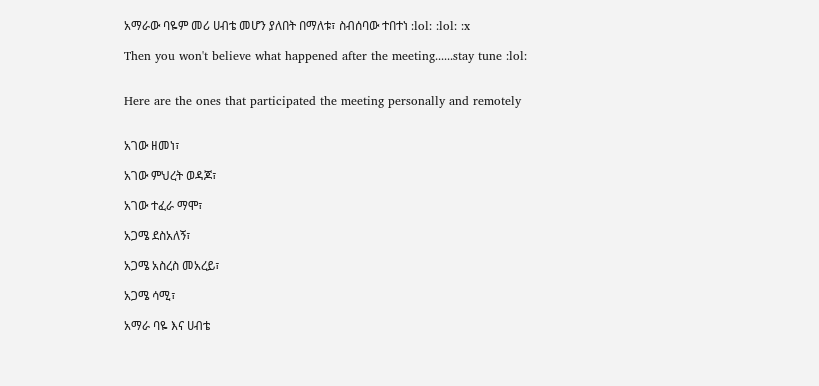አማራው ባዬም መሪ ሀብቴ መሆን ያለበት በማለቱ፣ ስብሰባው ተበተነ :lol: :lol: :x

Then you won't believe what happened after the meeting......stay tune :lol:


Here are the ones that participated the meeting personally and remotely


አገው ዘመነ፣

አገው ምህረት ወዳጆ፣

አገው ተፈራ ማሞ፣

አጋሜ ደስአለኝ፣

አጋሜ አስረስ መአረይ፣

አጋሜ ሳሚ፣

አማራ ባዬ እና ሀብቴ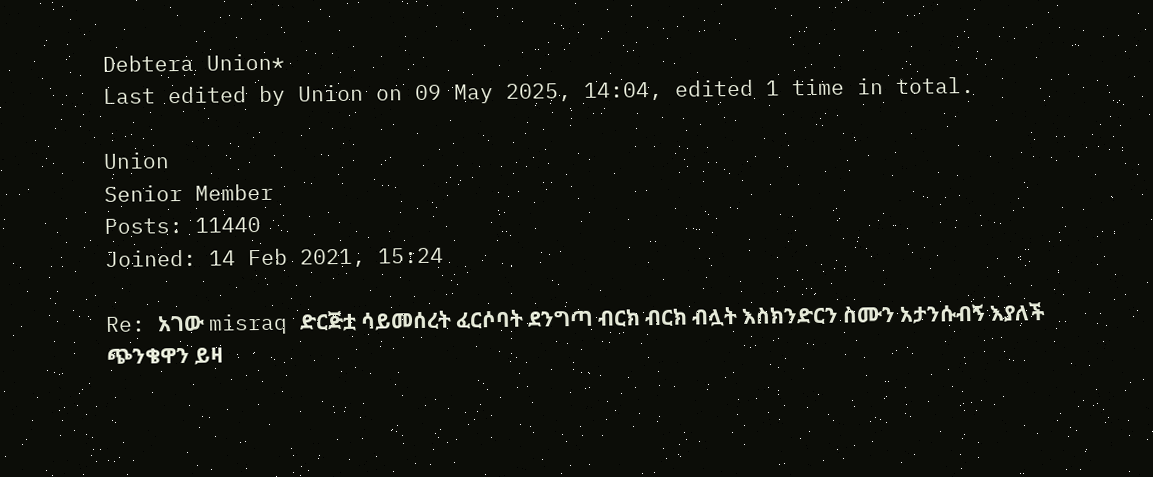Debtera Union*
Last edited by Union on 09 May 2025, 14:04, edited 1 time in total.

Union
Senior Member
Posts: 11440
Joined: 14 Feb 2021, 15:24

Re: አገው misraq ድርጅቷ ሳይመሰረት ፈርሶባት ደንግጣ ብርክ ብርክ ብሏት እስክንድርን ስሙን አታንሱብኝ እያለች ጭንቄዋን ይዛ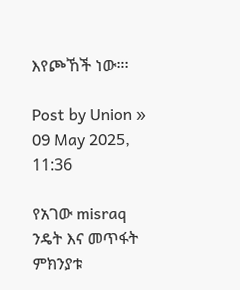እየጮኸች ነው።፡

Post by Union » 09 May 2025, 11:36

የአገው misraq ንዴት እና መጥፋት ምክንያቱ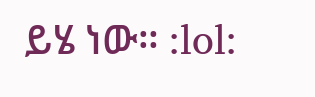ይሄ ነው። :lol: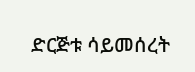ድርጅቱ ሳይመሰረት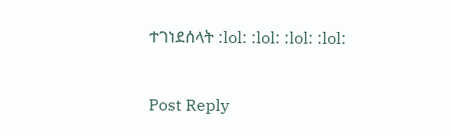ተገነደሰላት :lol: :lol: :lol: :lol:


Post Reply